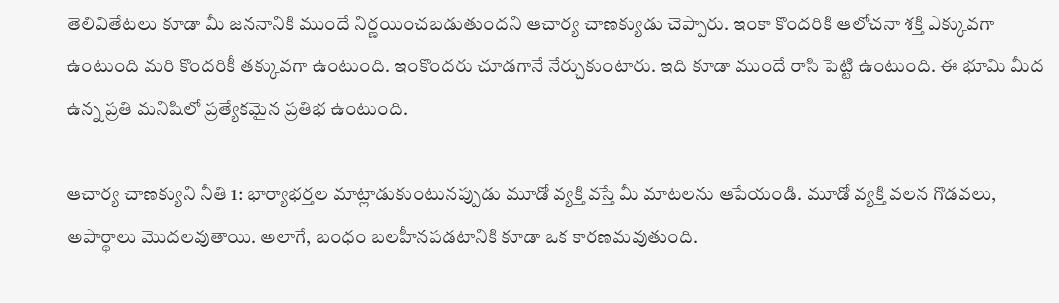తెలివితేటలు కూడా మీ జననానికి ముందే నిర్ణయించబడుతుందని ఆచార్య చాణక్యుడు చెప్పారు. ఇంకా కొందరికి ఆలోచనా శక్తి ఎక్కువగా ఉంటుంది మరి కొందరికీ తక్కువగా ఉంటుంది. ఇంకొందరు చూడగానే నేర్చుకుంటారు. ఇది కూడా ముందే రాసి పెట్టి ఉంటుంది. ఈ భూమి మీద ఉన్న ప్రతి మనిషిలో ప్రత్యేకమైన ప్రతిభ ఉంటుంది.

ఆచార్య చాణక్యుని నీతి 1: భార్యాభర్తల మాట్లాడుకుంటునప్పుడు మూడో వ్యక్తి వస్తే మీ మాటలను ఆపేయండి. మూడో వ్యక్తి వలన గొడవలు, అపార్థాలు మొదలవుతాయి. అలాగే, బంధం బలహీనపడటానికి కూడా ఒక కారణమవుతుంది.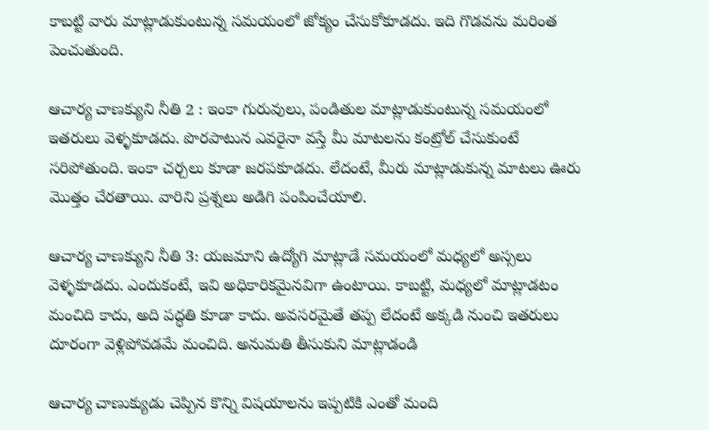కాబట్టి వారు మాట్లాడుకుంటున్న సమయంలో జోక్యం చేసుకోకూడదు. ఇది గొడవను మరింత పెంచుతుంది.

ఆచార్య చాణక్యుని నీతి 2 : ఇంకా గురువులు, పండితుల మాట్లాడుకుంటున్న సమయంలో ఇతరులు వెళ్ళకూడదు. పొరపాటున ఎవరైనా వస్తే మీ మాటలను కంట్రోల్ చేసుకుంటే సరిపోతుంది. ఇంకా చర్చలు కూడా జరపకూడదు. లేదంటే, మీరు మాట్లాడుకున్న మాటలు ఊరు మొత్తం చేరతాయి. వారిని ప్రశ్నలు అడిగి పంపించేయాలి.

ఆచార్య చాణక్యుని నీతి 3: యజమాని ఉద్యోగి మాట్లాడే సమయంలో మధ్యలో అస్సలు వెళ్ళకూడదు. ఎందుకంటే, ఇవి అధికారికమైనవిగా ఉంటాయి. కాబట్టి, మధ్యలో మాట్లాడటం మంచిది కాదు, అది పద్ధతి కూడా కాదు. అవసరమైతే తప్ప లేదంటే అక్కడి నుంచి ఇతరులు దూరంగా వెళ్లిపోవడమే మంచిది. అనుమతి తీసుకుని మాట్లాడండి

ఆచార్య చాణుక్యుడు చెప్పిన కొన్ని విషయాలను ఇప్పటికి ఎంతో మంది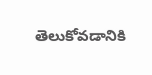తెలుకోవడానికి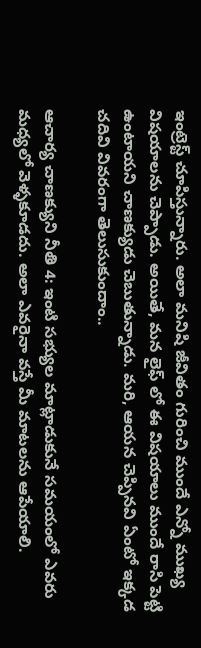ఇంట్రెస్ట్ చూపిస్తున్నారు. అలా మనిషి జీవితం గురించి ముందే ఎన్నో ముఖ్య విషయాలను చెప్పాడు. అయితే, మన లైఫ్ లో ఈ విషయాలు ముందే రాసి పెట్టి ఉంటాయని చాణక్యుడు చెబుతున్నాడు. మరి, ఆయన చెప్పినవి ఏంటో ఇక్కడ చదివి వివరంగా తెలుసుకుందాం..

ఆచార్య చాణక్యుని నీతి 4: ఇంటి సభ్యుల మాట్లాడుకునే సమయంలో ఎవరు మధ్యలో వెళ్ళకూడదు. అలా ఎవరైనా వస్తే మీ మాటలను ఆపేయాలి.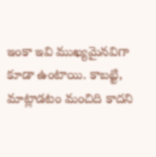ఇంకా ఇవి ముఖ్యమైనవిగా కూడా ఉంటాయి. కాబట్టి, మాట్లాడటం మంచిది కాదని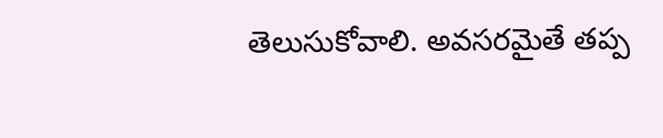తెలుసుకోవాలి. అవసరమైతే తప్ప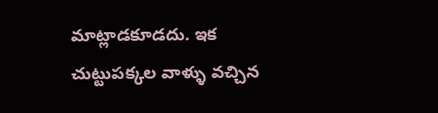మాట్లాడకూడదు. ఇక చుట్టుపక్కల వాళ్ళు వచ్చిన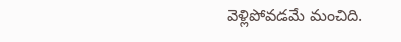వెళ్లిపోవడమే మంచిది.